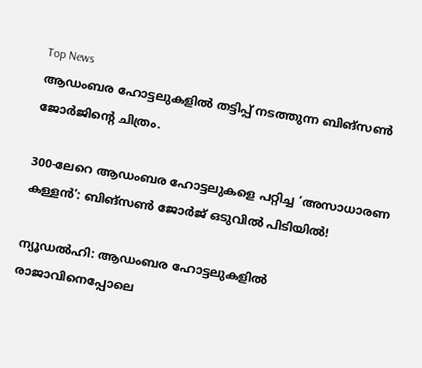Top News
ആഡംബര ഹോട്ടലുകളിൽ തട്ടിപ്പ് നടത്തുന്ന ബിങ്സൺ ജോർജിന്റെ ചിത്രം.

300-ലേറെ ആഡംബര ഹോട്ടലുകളെ പറ്റിച്ച ‘അസാധാരണ കള്ളൻ’: ബിങ്സൺ ജോർജ് ഒടുവിൽ പിടിയിൽ!

ന്യൂഡൽഹി: ആഡംബര ഹോട്ടലുകളിൽ രാജാവിനെപ്പോലെ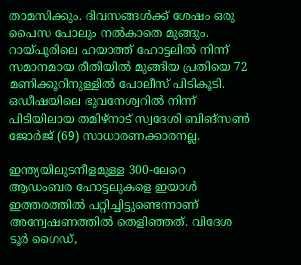താമസിക്കും. ദിവസങ്ങൾക്ക് ശേഷം ഒരു പൈസ പോലും നൽകാതെ മുങ്ങും. റായ്പൂരിലെ ഹയാത്ത് ഹോട്ടലിൽ നിന്ന് സമാനമായ രീതിയിൽ മുങ്ങിയ പ്രതിയെ 72 മണിക്കൂറിനുള്ളിൽ പോലീസ് പിടികൂടി. ഒഡീഷയിലെ ഭുവനേശ്വറിൽ നിന്ന് പിടിയിലായ തമിഴ്‌നാട് സ്വദേശി ബിങ്സൺ ജോർജ് (69) സാധാരണക്കാരനല്ല.

ഇന്ത്യയിലുടനീളമുള്ള 300-ലേറെ ആഡംബര ഹോട്ടലുകളെ ഇയാൾ ഇത്തരത്തിൽ പറ്റിച്ചിട്ടുണ്ടെന്നാണ് അന്വേഷണത്തിൽ തെളിഞ്ഞത്. വിദേശ ടൂർ ഗൈഡ്,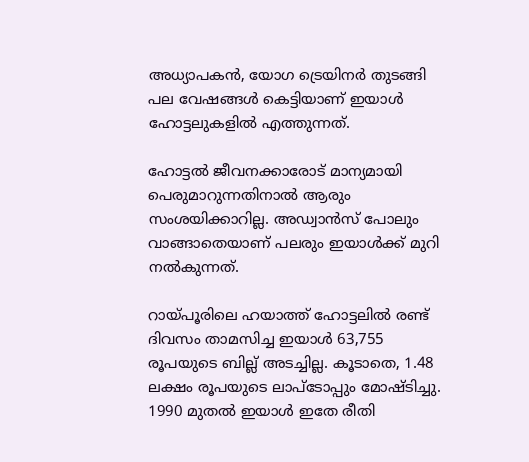അധ്യാപകൻ, യോഗ ട്രെയിനർ തുടങ്ങി പല വേഷങ്ങൾ കെട്ടിയാണ് ഇയാൾ ഹോട്ടലുകളിൽ എത്തുന്നത്.

ഹോട്ടൽ ജീവനക്കാരോട് മാന്യമായി പെരുമാറുന്നതിനാൽ ആരും സംശയിക്കാറില്ല. അഡ്വാൻസ് പോലും വാങ്ങാതെയാണ് പലരും ഇയാൾക്ക് മുറി നൽകുന്നത്.

റായ്പൂരിലെ ഹയാത്ത് ഹോട്ടലിൽ രണ്ട് ദിവസം താമസിച്ച ഇയാൾ 63,755 രൂപയുടെ ബില്ല് അടച്ചില്ല. കൂടാതെ, 1.48 ലക്ഷം രൂപയുടെ ലാപ്ടോപ്പും മോഷ്ടിച്ചു. 1990 മുതൽ ഇയാൾ ഇതേ രീതി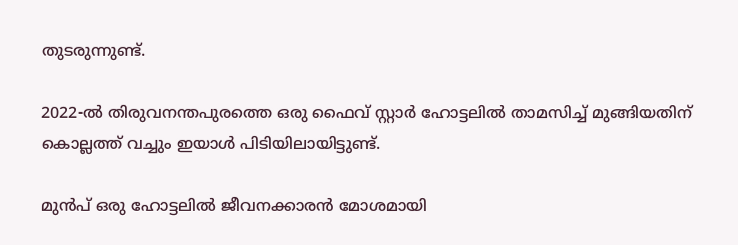തുടരുന്നുണ്ട്.

2022-ൽ തിരുവനന്തപുരത്തെ ഒരു ഫൈവ് സ്റ്റാർ ഹോട്ടലിൽ താമസിച്ച് മുങ്ങിയതിന് കൊല്ലത്ത് വച്ചും ഇയാൾ പിടിയിലായിട്ടുണ്ട്.

മുൻപ് ഒരു ഹോട്ടലിൽ ജീവനക്കാരൻ മോശമായി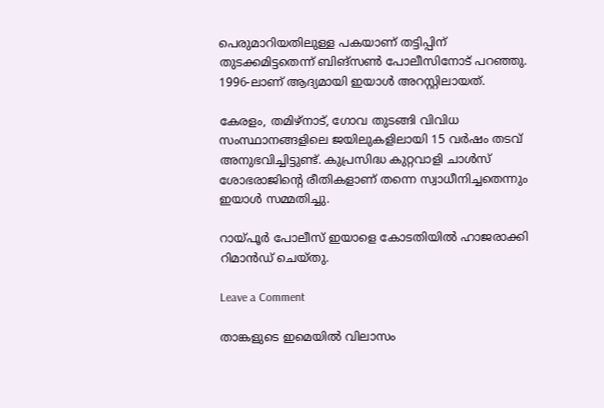പെരുമാറിയതിലുള്ള പകയാണ് തട്ടിപ്പിന് തുടക്കമിട്ടതെന്ന് ബിങ്സൺ പോലീസിനോട് പറഞ്ഞു. 1996-ലാണ് ആദ്യമായി ഇയാൾ അറസ്റ്റിലായത്.

കേരളം, തമിഴ്നാട്, ഗോവ തുടങ്ങി വിവിധ സംസ്ഥാനങ്ങളിലെ ജയിലുകളിലായി 15 വർഷം തടവ് അനുഭവിച്ചിട്ടുണ്ട്. കുപ്രസിദ്ധ കുറ്റവാളി ചാൾസ് ശോഭരാജിന്റെ രീതികളാണ് തന്നെ സ്വാധീനിച്ചതെന്നും ഇയാൾ സമ്മതിച്ചു.

റായ്പൂർ പോലീസ് ഇയാളെ കോടതിയിൽ ഹാജരാക്കി റിമാൻഡ് ചെയ്തു.

Leave a Comment

താങ്കളുടെ ഇമെയില്‍ വിലാസം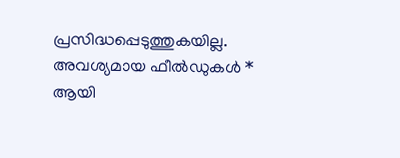പ്രസിദ്ധപ്പെടുത്തുകയില്ല. അവശ്യമായ ഫീല്‍ഡുകള്‍ * ആയി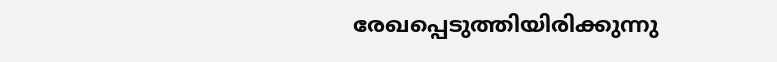രേഖപ്പെടുത്തിയിരിക്കുന്നു